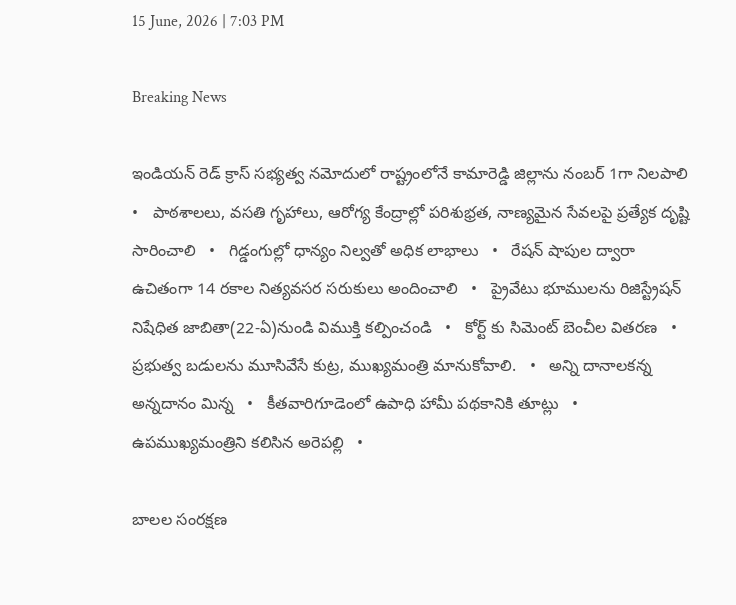15 June, 2026 | 7:03 PM

Breaking News

ఇండియన్ రెడ్ క్రాస్ సభ్యత్వ నమోదులో రాష్ట్రంలోనే కామారెడ్డి జిల్లాను నంబర్ 1గా నిలపాలి   •   పాఠశాలలు, వసతి గృహాలు, ఆరోగ్య కేంద్రాల్లో పరిశుభ్రత, నాణ్యమైన సేవలపై ప్రత్యేక దృష్టి సారించాలి   •   గిడ్డంగుల్లో ధాన్యం నిల్వతో అధిక లాభాలు   •   రేషన్ షాపుల ద్వారా ఉచితంగా 14 రకాల నిత్యవసర సరుకులు అందించాలి   •   ప్రైవేటు భూములను రిజిస్ట్రేషన్ నిషేధిత జాబితా(22-ఏ)నుండి విముక్తి కల్పించండి   •   కోర్ట్ కు సిమెంట్ బెంచీల వితరణ   •   ప్రభుత్వ బడులను మూసివేసే కుట్ర, ముఖ్యమంత్రి మానుకోవాలి.   •   అన్ని దానాలకన్న అన్నదానం మిన్న   •   కీతవారిగూడెంలో ఉపాధి హామీ పథకానికి తూట్లు   •   ఉపముఖ్యమంత్రిని కలిసిన అరెపల్లి   •

బాలల సంరక్షణ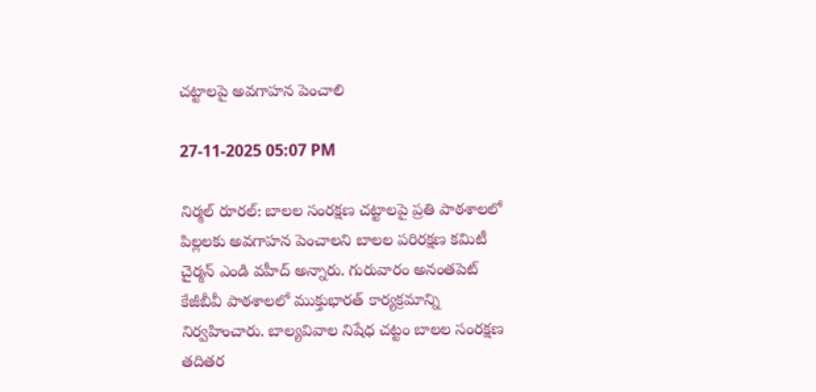చట్టాలపై అవగాహన పెంచాలి

27-11-2025 05:07 PM

నిర్మల్ రూరల్: బాలల సంరక్షణ చట్టాలపై ప్రతి పాఠశాలలో పిల్లలకు అవగాహన పెంచాలని బాలల పరిరక్షణ కమిటీ చైర్మన్ ఎండి వహీద్ అన్నారు. గురువారం అనంతపెట్ కేజీబీవీ పాఠశాలలో ముక్తుభారత్ కార్యక్రమాన్ని నిర్వహించారు. బాల్యవివాల నిషేధ చట్టం బాలల సంరక్షణ తదితర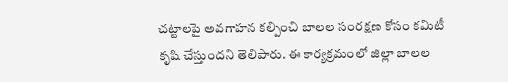చట్టాలపై అవగాహన కల్పించి బాలల సంరక్షణ కోసం కమిటీ కృషి చేస్తుందని తెలిపారు. ఈ కార్యక్రమంలో జిల్లా బాలల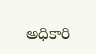అధికారి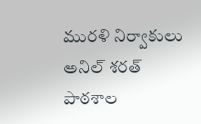మురళి నిర్వాకులు అనిల్ శరత్ పాఠశాల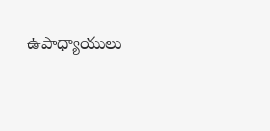ఉపాధ్యాయులు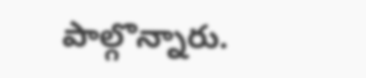పాల్గొన్నారు.